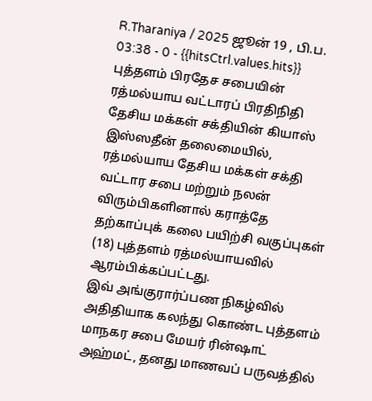R.Tharaniya / 2025 ஜூன் 19 , பி.ப. 03:38 - 0 - {{hitsCtrl.values.hits}}
புத்தளம் பிரதேச சபையின் ரத்மல்யாய வட்டாரப் பிரதிநிதி தேசிய மக்கள் சக்தியின் கியாஸ் இஸ்ஸதீன் தலைமையில், ரத்மல்யாய தேசிய மக்கள் சக்தி வட்டார சபை மற்றும் நலன் விரும்பிகளினால் கராத்தே தற்காப்புக் கலை பயிற்சி வகுப்புகள் (18) புத்தளம் ரத்மல்யாயவில் ஆரம்பிக்கப்பட்டது.
இவ் அங்குரார்ப்பண நிகழ்வில் அதிதியாக கலந்து கொண்ட புத்தளம் மாநகர சபை மேயர் ரின்ஷாட் அஹ்மட், தனது மாணவப் பருவத்தில்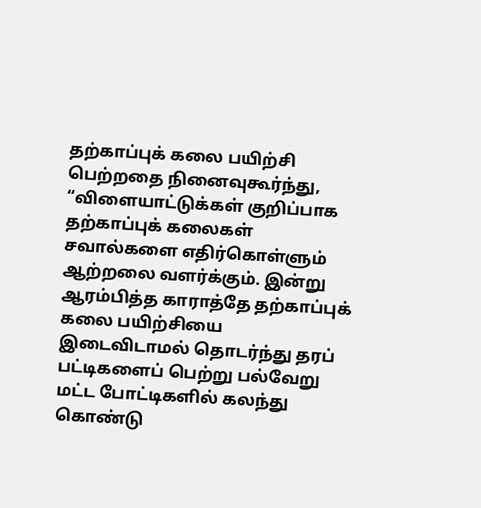தற்காப்புக் கலை பயிற்சி பெற்றதை நினைவுகூர்ந்து,
“விளையாட்டுக்கள் குறிப்பாக தற்காப்புக் கலைகள் சவால்களை எதிர்கொள்ளும் ஆற்றலை வளர்க்கும். இன்று ஆரம்பித்த காராத்தே தற்காப்புக் கலை பயிற்சியை இடைவிடாமல் தொடர்ந்து தரப் பட்டிகளைப் பெற்று பல்வேறு மட்ட போட்டிகளில் கலந்து கொண்டு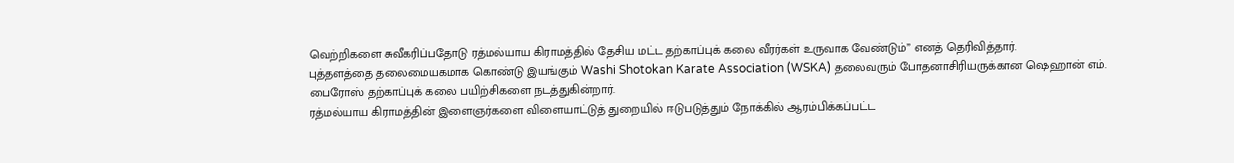வெற்றிகளை சுவீகரிப்பதோடு ரத்மல்யாய கிராமத்தில் தேசிய மட்ட தற்காப்புக் கலை வீரர்கள் உருவாக வேண்டும்” எனத் தெரிவித்தார்.
புத்தளத்தை தலைமையகமாக கொண்டு இயங்கும் Washi Shotokan Karate Association (WSKA) தலைவரும் போதனாசிரியருக்கான ஷெஹான் எம். பைரோஸ் தற்காப்புக் கலை பயிற்சிகளை நடத்துகின்றார்.
ரத்மல்யாய கிராமத்தின் இளைஞர்களை விளையாட்டுத் துறையில் ஈடுபடுத்தும் நோக்கில் ஆரம்பிக்கப்பட்ட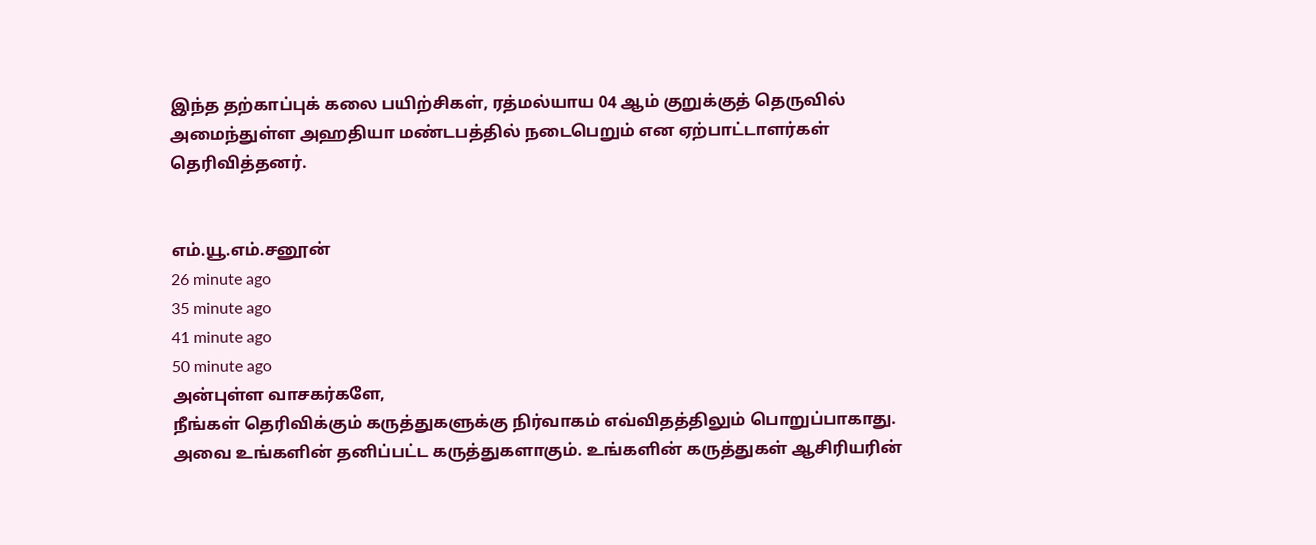இந்த தற்காப்புக் கலை பயிற்சிகள், ரத்மல்யாய 04 ஆம் குறுக்குத் தெருவில் அமைந்துள்ள அஹதியா மண்டபத்தில் நடைபெறும் என ஏற்பாட்டாளர்கள் தெரிவித்தனர்.


எம்.யூ.எம்.சனூன்
26 minute ago
35 minute ago
41 minute ago
50 minute ago
அன்புள்ள வாசகர்களே,
நீங்கள் தெரிவிக்கும் கருத்துகளுக்கு நிர்வாகம் எவ்விதத்திலும் பொறுப்பாகாது. அவை உங்களின் தனிப்பட்ட கருத்துகளாகும். உங்களின் கருத்துகள் ஆசிரியரின்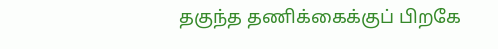தகுந்த தணிக்கைக்குப் பிறகே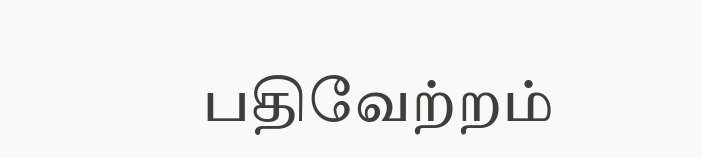பதிவேற்றம்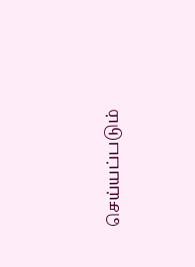செய்யப்படும்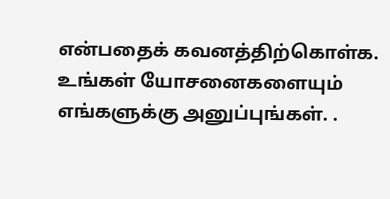என்பதைக் கவனத்திற்கொள்க. உங்கள் யோசனைகளையும் எங்களுக்கு அனுப்புங்கள். .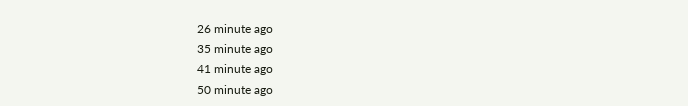26 minute ago
35 minute ago
41 minute ago
50 minute ago